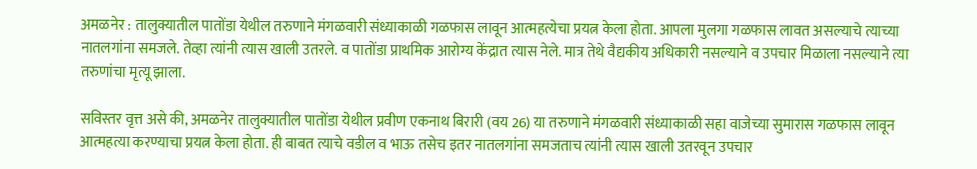अमळनेर : तालुक्यातील पातोंडा येथील तरुणाने मंगळवारी संध्याकाळी गळफास लावून आत्महत्येचा प्रयत्न केला होता. आपला मुलगा गळफास लावत असल्याचे त्याच्या नातलगांना समजले. तेव्हा त्यांनी त्यास खाली उतरले. व पातोंडा प्राथमिक आरोग्य केंद्रात त्यास नेले. मात्र तेथे वैद्यकीय अधिकारी नसल्याने व उपचार मिळाला नसल्याने त्या तरुणांचा मृत्यू झाला.

सविस्तर वृत्त असे की, अमळनेर तालुक्यातील पातोंडा येथील प्रवीण एकनाथ बिरारी (वय 26) या तरुणाने मंगळवारी संध्याकाळी सहा वाजेच्या सुमारास गळफास लावून आत्महत्या करण्याचा प्रयत्न केला होता. ही बाबत त्याचे वडील व भाऊ तसेच इतर नातलगांना समजताच त्यांनी त्यास खाली उतरवून उपचार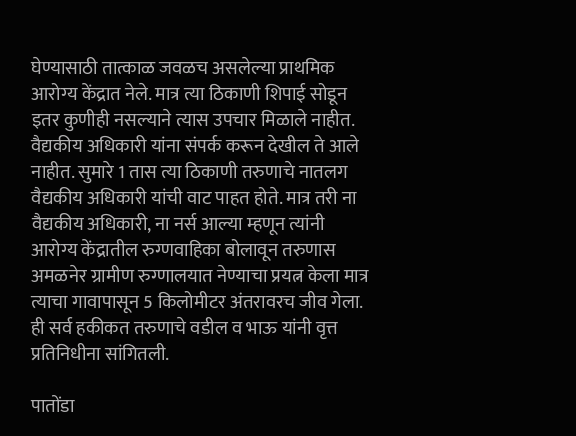घेण्यासाठी तात्काळ जवळच असलेल्या प्राथमिक आरोग्य केंद्रात नेले. मात्र त्या ठिकाणी शिपाई सोडून इतर कुणीही नसल्याने त्यास उपचार मिळाले नाहीत. वैद्यकीय अधिकारी यांना संपर्क करून देखील ते आले नाहीत. सुमारे 1 तास त्या ठिकाणी तरुणाचे नातलग वैद्यकीय अधिकारी यांची वाट पाहत होते. मात्र तरी ना वैद्यकीय अधिकारी, ना नर्स आल्या म्हणून त्यांनी आरोग्य केंद्रातील रुग्णवाहिका बोलावून तरुणास अमळनेर ग्रामीण रुग्णालयात नेण्याचा प्रयत्न केला मात्र त्याचा गावापासून 5 किलोमीटर अंतरावरच जीव गेला. ही सर्व हकीकत तरुणाचे वडील व भाऊ यांनी वृत्त प्रतिनिधीना सांगितली.

पातोंडा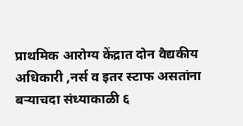प्राथमिक आरोग्य केंद्रात दोन वैद्यकीय अधिकारी ,नर्स व इतर स्टाफ असतांना बऱ्याचदा संध्याकाळी ६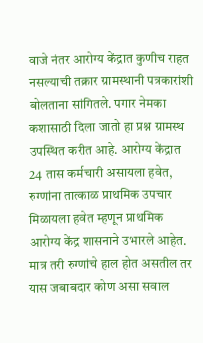वाजे नंतर आरोग्य केंद्रात कुणीच राहत नसल्याची तक्रार ग्रामस्थानी पत्रकारांशी बोलताना सांगितले. पगार नेमका कशासाठी दिला जातो हा प्रश्न ग्रामस्थ उपस्थित करीत आहे. आरोग्य केंद्रात 24 तास कर्मचारी असायला हवेत, रुग्णांना तात्काळ प्राथमिक उपचार मिळायला हवेत म्हणून प्राथमिक आरोग्य केंद्र शासनाने उभारले आहेत. मात्र तरी रुग्णांचे हाल होत असतील तर यास जबाबदार कोण असा सवाल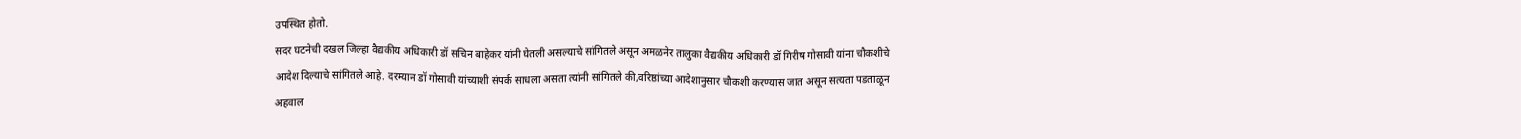उपस्थित होतो.
सदर घटनेची दखल जिल्हा वैद्यकीय अधिकारी डॉ सचिन बाहेकर यांनी घेतली असल्याचे सांगितले असून अमळनेर तालुका वैद्यकीय अधिकारी डॉ गिरीष गोसावी यांना चौकशीचे आदेश दिल्याचे सांगितले आहे. दरम्यान डॉ गोसावी यांच्याशी संपर्क साधला असता त्यांनी सांगितले की,वरिष्ठांच्या आदेशानुसार चौकशी करण्यास जात असून सत्यता पडताळून अहवाल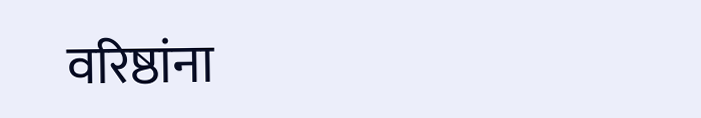वरिष्ठांना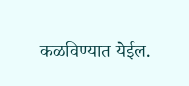कळविण्यात येईल.